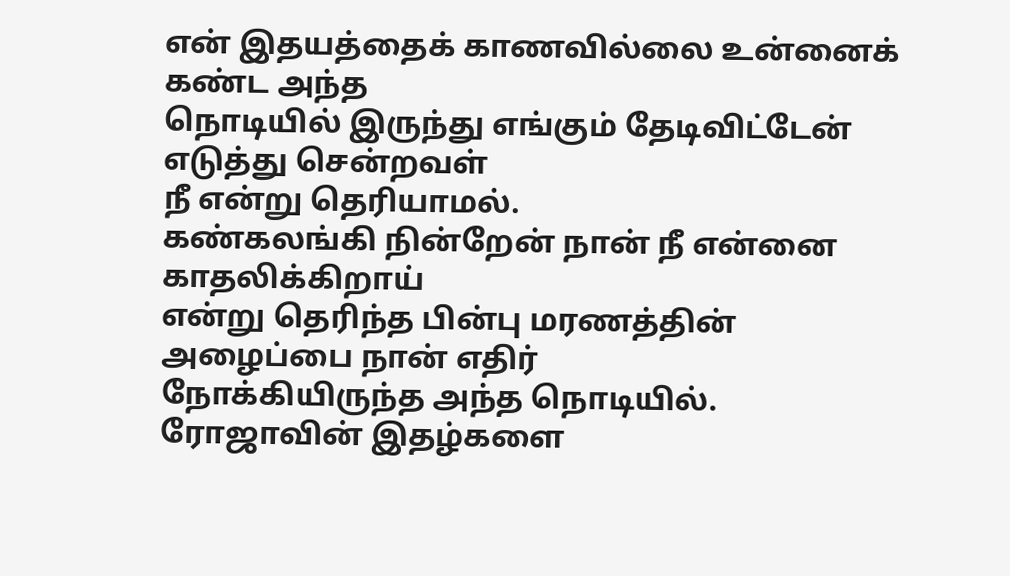என் இதயத்தைக் காணவில்லை உன்னைக் கண்ட அந்த
நொடியில் இருந்து எங்கும் தேடிவிட்டேன் எடுத்து சென்றவள்
நீ என்று தெரியாமல்.
கண்கலங்கி நின்றேன் நான் நீ என்னை காதலிக்கிறாய்
என்று தெரிந்த பின்பு மரணத்தின் அழைப்பை நான் எதிர்
நோக்கியிருந்த அந்த நொடியில்.
ரோஜாவின் இதழ்களை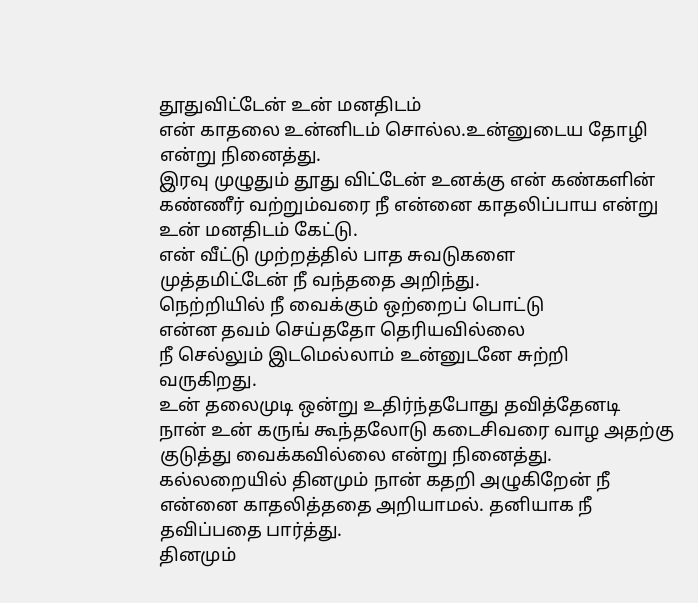தூதுவிட்டேன் உன் மனதிடம்
என் காதலை உன்னிடம் சொல்ல.உன்னுடைய தோழி
என்று நினைத்து.
இரவு முழுதும் தூது விட்டேன் உனக்கு என் கண்களின்
கண்ணீர் வற்றும்வரை நீ என்னை காதலிப்பாய என்று
உன் மனதிடம் கேட்டு.
என் வீட்டு முற்றத்தில் பாத சுவடுகளை
முத்தமிட்டேன் நீ வந்ததை அறிந்து.
நெற்றியில் நீ வைக்கும் ஒற்றைப் பொட்டு
என்ன தவம் செய்ததோ தெரியவில்லை
நீ செல்லும் இடமெல்லாம் உன்னுடனே சுற்றி
வருகிறது.
உன் தலைமுடி ஒன்று உதிர்ந்தபோது தவித்தேனடி
நான் உன் கருங் கூந்தலோடு கடைசிவரை வாழ அதற்கு
குடுத்து வைக்கவில்லை என்று நினைத்து.
கல்லறையில் தினமும் நான் கதறி அழுகிறேன் நீ
என்னை காதலித்ததை அறியாமல். தனியாக நீ
தவிப்பதை பார்த்து.
தினமும்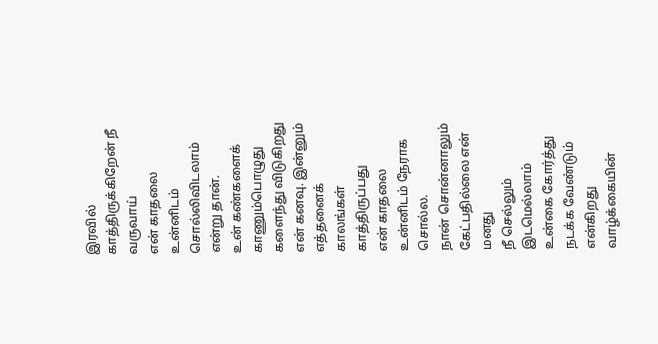இரவில் காத்திருக்கிறேன் நீ வருவாய்
என் காதலை உன்னிடம் சொல்லிவிடலாம் என்று தான்.
உன் கண்களைக் காணும்பொழுது களைந்து விடுகிறது
என் கனவு. இன்னும் எத்தனைக் காலங்கள் காத்திருப்பது
என் காதலை உன்னிடம் நேராக சொல்ல.
நான் சொன்னாலும் கேட்பதில்லை என் மனது
நீ செல்லும் இடமெல்லாம் உன்கை கோர்த்து
நடக்க வேண்டும் என்கிறது வாழ்க்கையின்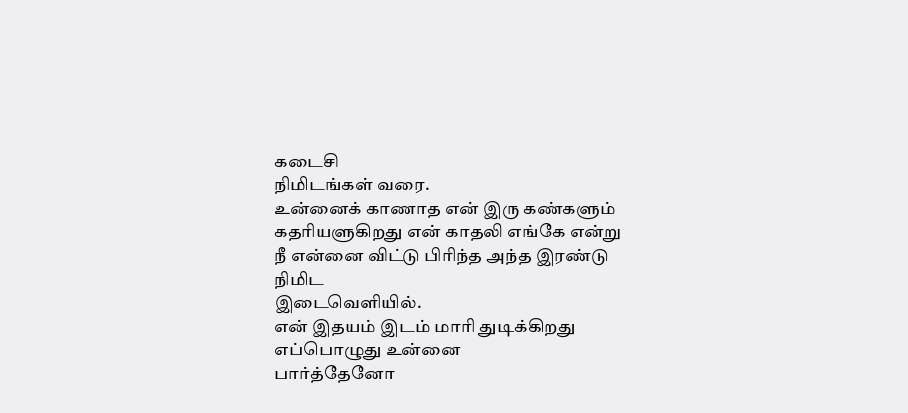கடைசி
நிமிடங்கள் வரை.
உன்னைக் காணாத என் இரு கண்களும்
கதரியளுகிறது என் காதலி எங்கே என்று
நீ என்னை விட்டு பிரிந்த அந்த இரண்டு நிமிட
இடைவெளியில்.
என் இதயம் இடம் மாரி துடிக்கிறது எப்பொழுது உன்னை
பார்த்தேனோ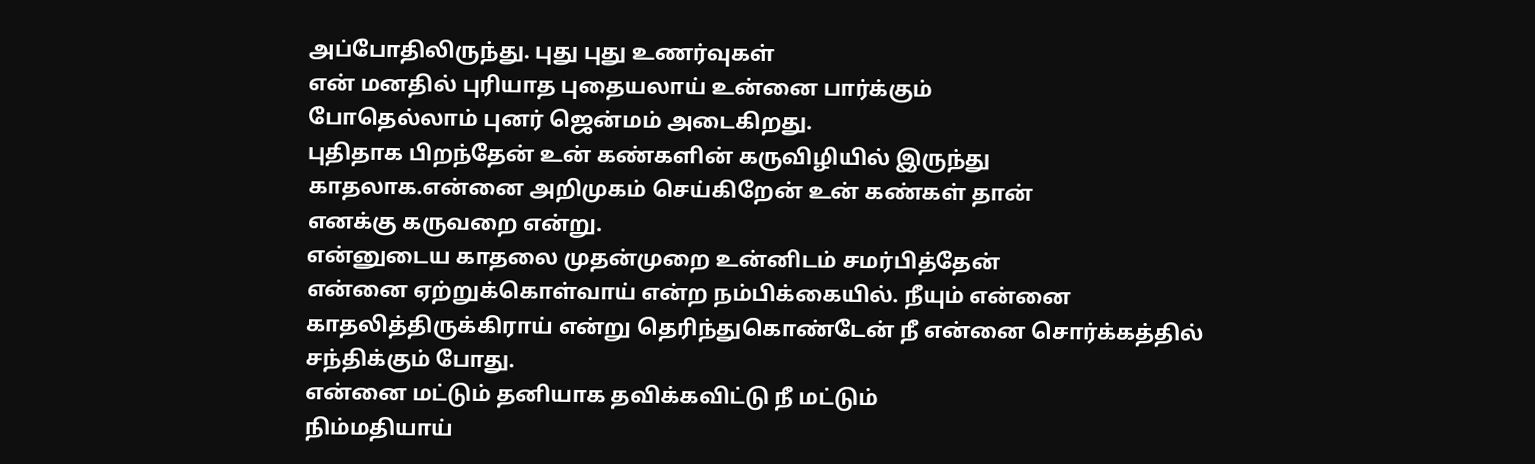அப்போதிலிருந்து. புது புது உணர்வுகள்
என் மனதில் புரியாத புதையலாய் உன்னை பார்க்கும்
போதெல்லாம் புனர் ஜென்மம் அடைகிறது.
புதிதாக பிறந்தேன் உன் கண்களின் கருவிழியில் இருந்து
காதலாக.என்னை அறிமுகம் செய்கிறேன் உன் கண்கள் தான்
எனக்கு கருவறை என்று.
என்னுடைய காதலை முதன்முறை உன்னிடம் சமர்பித்தேன்
என்னை ஏற்றுக்கொள்வாய் என்ற நம்பிக்கையில். நீயும் என்னை
காதலித்திருக்கிராய் என்று தெரிந்துகொண்டேன் நீ என்னை சொர்க்கத்தில்
சந்திக்கும் போது.
என்னை மட்டும் தனியாக தவிக்கவிட்டு நீ மட்டும்
நிம்மதியாய்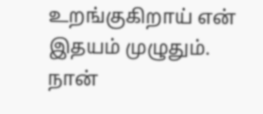உறங்குகிறாய் என் இதயம் முழுதும்.
நான்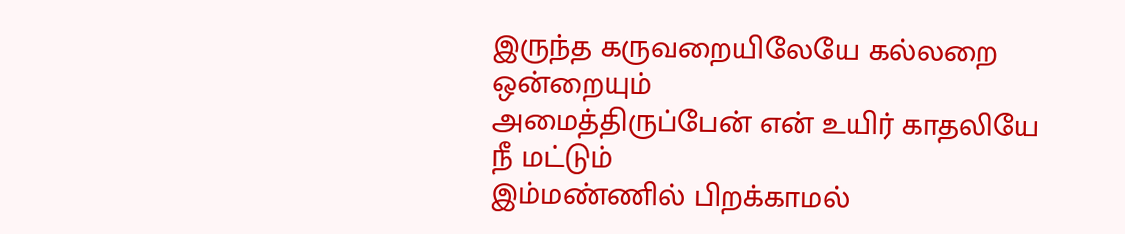இருந்த கருவறையிலேயே கல்லறை ஒன்றையும்
அமைத்திருப்பேன் என் உயிர் காதலியே நீ மட்டும்
இம்மண்ணில் பிறக்காமல்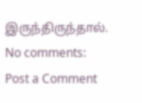இருந்திருந்தால்.
No comments:
Post a Comment